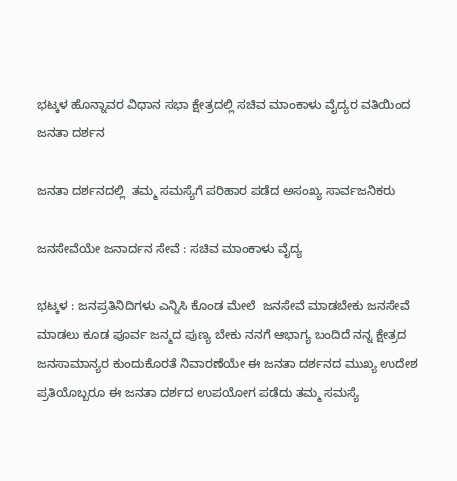ಭಟ್ಕಳ ಹೊನ್ನಾವರ ವಿಧಾನ ಸಭಾ ಕ್ಷೇತ್ರದಲ್ಲಿ ಸಚಿವ ಮಾಂಕಾಳು ವೈದ್ಯರ ವತಿಯಿಂದ ಜನತಾ ದರ್ಶನ

ಜನತಾ ದರ್ಶನದಲ್ಲಿ  ತಮ್ಮ ಸಮಸ್ಯೆಗೆ ಪರಿಹಾರ ಪಡೆದ ಅಸಂಖ್ಯ ಸಾರ್ವಜನಿಕರು

ಜನಸೇವೆಯೇ ಜನಾರ್ದನ ಸೇವೆ : ಸಚಿವ ಮಾಂಕಾಳು ವೈದ್ಯ

ಭಟ್ಕಳ : ಜನಪ್ರತಿನಿದಿಗಳು ಎನ್ನಿಸಿ ಕೊಂಡ ಮೇಲೆ  ಜನಸೇವೆ ಮಾಡಬೇಕು ಜನಸೇವೆ ಮಾಡಲು ಕೂಡ ಪೂರ್ವ ಜನ್ಮದ ಪುಣ್ಯ ಬೇಕು ನನಗೆ ಆಭಾಗ್ಯ ಬಂದಿದೆ ನನ್ನ ಕ್ಷೇತ್ರದ ಜನಸಾಮಾನ್ಯರ ಕುಂದುಕೊರತೆ ನಿವಾರಣೆಯೇ ಈ ಜನತಾ ದರ್ಶನದ ಮುಖ್ಯ ಉದೇಶ ಪ್ರತಿಯೊಬ್ಬರೂ ಈ ಜನತಾ ದರ್ಶದ ಉಪಯೋಗ ಪಡೆದು ತಮ್ಮ ಸಮಸ್ಯೆ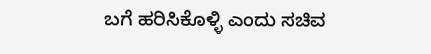ಬಗೆ ಹರಿಸಿಕೊಳ್ಳಿ ಎಂದು ಸಚಿವ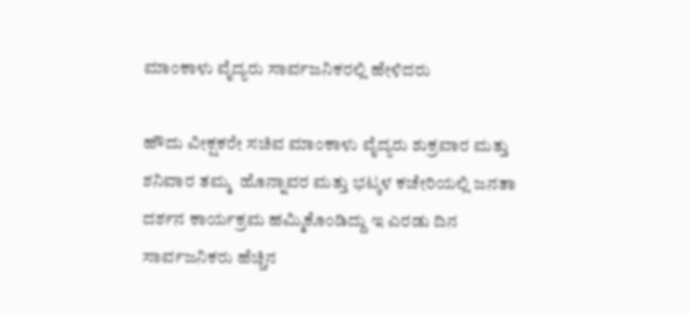ಮಾಂಕಾಳು ವೈದ್ಯರು ಸಾರ್ವಜನಿಕರಲ್ಲಿ ಹೇಳಿದರು

ಹೌದು ವೀಕ್ಷಕರೇ ಸಚಿವ ಮಾಂಕಾಳು ವೈದ್ಯರು ಶುಕ್ರವಾರ ಮತ್ತು ಶನಿವಾರ ತಮ್ಮ  ಹೊನ್ನಾವರ ಮತ್ತು ಭಟ್ಕಳ ಕಚೇರಿಯಲ್ಲಿ ಜನತಾ ದರ್ಶನ ಕಾರ್ಯಕ್ರಮ ಹಮ್ಮಿಕೊಂಡಿದ್ದು ಇ ಎರಡು ದಿನ ಸಾರ್ವಜನಿಕರು ಹೆಚ್ಚಿನ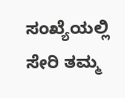ಸಂಖ್ಯೆಯಲ್ಲಿ ಸೇರಿ ತಮ್ಮ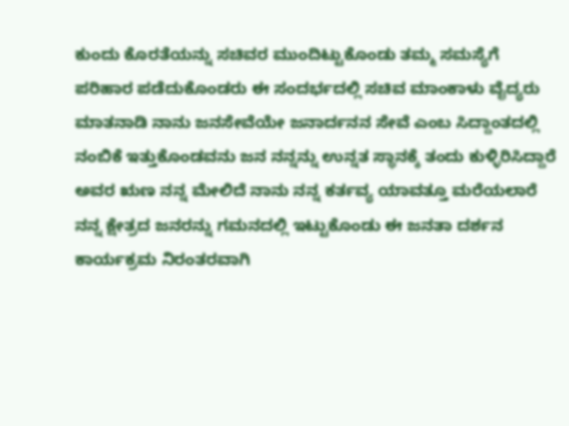ಕುಂದು ಕೊರತೆಯನ್ನು ಸಚಿವರ ಮುಂದಿಟ್ಟುಕೊಂಡು ತಮ್ಮ ಸಮಸ್ಯೆಗೆ ಪರಿಹಾರ ಪಡೆದುಕೊಂಡರು ಈ ಸಂದರ್ಭದಲ್ಲಿ ಸಚಿವ ಮಾಂಕಾಳು ವೈದ್ಯರು ಮಾತನಾಡಿ ನಾನು ಜನಸೇವೆಯೇ ಜನಾರ್ದನನ ಸೇವೆ ಎಂಬ ಸಿದ್ದಾಂತದಲ್ಲಿ ನಂಬಿಕೆ ಇತ್ತುಕೊಂಡವನು ಜನ ನನ್ನನ್ನು ಉನ್ನತ ಸ್ಥಾನಕ್ಕೆ ತಂದು ಕುಳ್ಳಿರಿಸಿದ್ದಾರೆ ಅವರ ಋಣ ನನ್ನ ಮೇಲಿದೆ ನಾನು ನನ್ನ ಕರ್ತವ್ಯ ಯಾವತ್ತೂ ಮರೆಯಲಾರೆ ನನ್ನ ಕ್ಷೇತ್ರದ ಜನರನ್ನು ಗಮನದಲ್ಲಿ ಇಟ್ಟುಕೊಂಡು ಈ ಜನತಾ ದರ್ಶನ ಕಾರ್ಯಕ್ರಮ ನಿರಂತರವಾಗಿ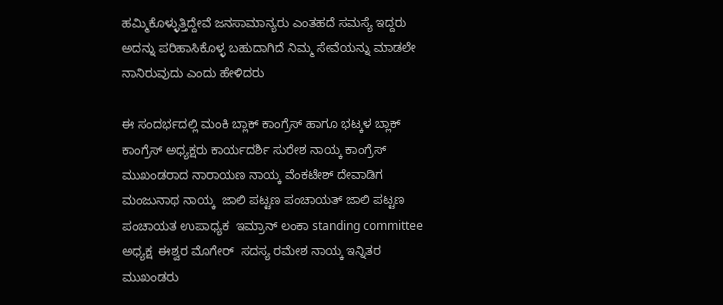ಹಮ್ಮಿಕೊಳ್ಳುತ್ತಿದ್ದೇವೆ ಜನಸಾಮಾನ್ಯರು ಎಂತಹದೆ ಸಮಸ್ಯೆ ಇದ್ದರು ಅದನ್ನು ಪರಿಹಾಸಿಕೊಳ್ಳ ಬಹುದಾಗಿದೆ ನಿಮ್ಮ ಸೇವೆಯನ್ನು ಮಾಡಲೇ ನಾನಿರುವುದು ಎಂದು ಹೇಳಿದರು

ಈ ಸಂದರ್ಭದಲ್ಲಿ ಮಂಕಿ ಬ್ಲಾಕ್ ಕಾಂಗ್ರೆಸ್ ಹಾಗೂ ಭಟ್ಕಳ ಬ್ಲಾಕ್ ಕಾಂಗ್ರೆಸ್ ಅಧ್ಯಕ್ಷರು ಕಾರ್ಯದರ್ಶಿ ಸುರೇಶ ನಾಯ್ಕ ಕಾಂಗ್ರೆಸ್ ಮುಖಂಡರಾದ ನಾರಾಯಣ ನಾಯ್ಕ ವೆಂಕಟೇಶ್ ದೇವಾಡಿಗ ಮಂಜುನಾಥ ನಾಯ್ಕ  ಜಾಲಿ ಪಟ್ಟಣ ಪಂಚಾಯತ್ ಜಾಲಿ ಪಟ್ಟಣ ಪಂಚಾಯತ ಉಪಾಧ್ಯಕ  ಇಮ್ರಾನ್ ಲಂಕಾ standing committee  ಅಧ್ಯಕ್ಷ  ಈಶ್ವರ ಮೊಗೇರ್  ಸದಸ್ಯ ರಮೇಶ ನಾಯ್ಕ ಇನ್ನಿತರ ಮುಖಂಡರು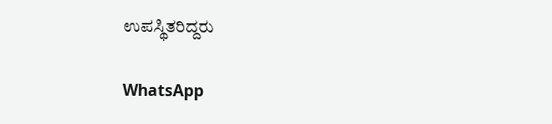ಉಪಸ್ಥಿತರಿದ್ದರು

WhatsApp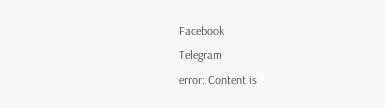Facebook
Telegram
error: Content is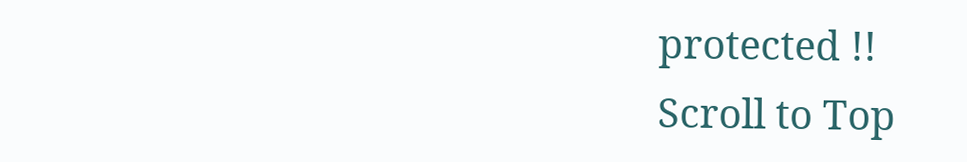protected !!
Scroll to Top